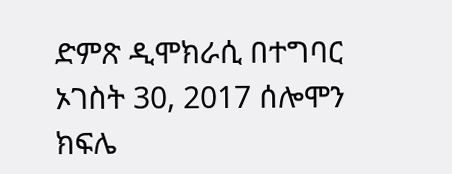ድምጽ ዲሞክራሲ በተግባር ኦገስት 30, 2017 ሰሎሞን ክፍሌ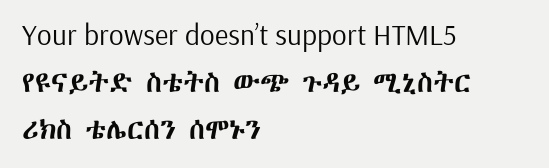Your browser doesn’t support HTML5 የዩናይትድ ስቴትስ ውጭ ጉዳይ ሚኒስትር ሪክስ ቴሌርሰን ሰሞኑን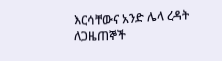እርሳቸውና አንድ ሌላ ረዳት ለጋዜጠኞች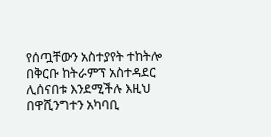የሰጧቸውን አስተያየት ተከትሎ በቅርቡ ከትራምፕ አስተዳደር ሊሰናበቱ እንደሚችሉ እዚህ በዋሺንግተን አካባቢ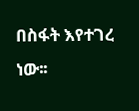በስፋት እየተገረ ነው፡፡